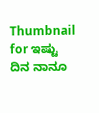Thumbnail for ಇಷ್ಟು ದಿನ ನಾನೂ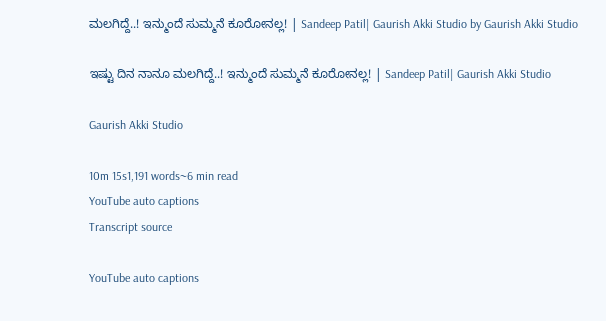ಮಲಗಿದ್ದೆ..! ಇನ್ಮುಂದೆ ಸುಮ್ಮನೆ ಕೂರೋನಲ್ಲ! | Sandeep Patil| Gaurish Akki Studio by Gaurish Akki Studio

ಇಷ್ಟು ದಿನ ನಾನೂ ಮಲಗಿದ್ದೆ..! ಇನ್ಮುಂದೆ ಸುಮ್ಮನೆ ಕೂರೋನಲ್ಲ! | Sandeep Patil| Gaurish Akki Studio

Gaurish Akki Studio

10m 15s1,191 words~6 min read
YouTube auto captions
Transcript source

YouTube auto captions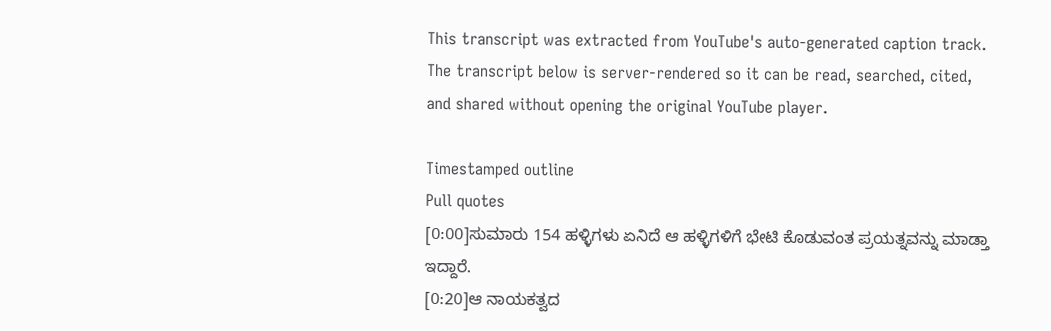This transcript was extracted from YouTube's auto-generated caption track. The transcript below is server-rendered so it can be read, searched, cited, and shared without opening the original YouTube player.

Timestamped outline
Pull quotes
[0:00]ಸುಮಾರು 154 ಹಳ್ಳಿಗಳು ಏನಿದೆ ಆ ಹಳ್ಳಿಗಳಿಗೆ ಭೇಟಿ ಕೊಡುವಂತ ಪ್ರಯತ್ನವನ್ನು ಮಾಡ್ತಾ ಇದ್ದಾರೆ.
[0:20]ಆ ನಾಯಕತ್ವದ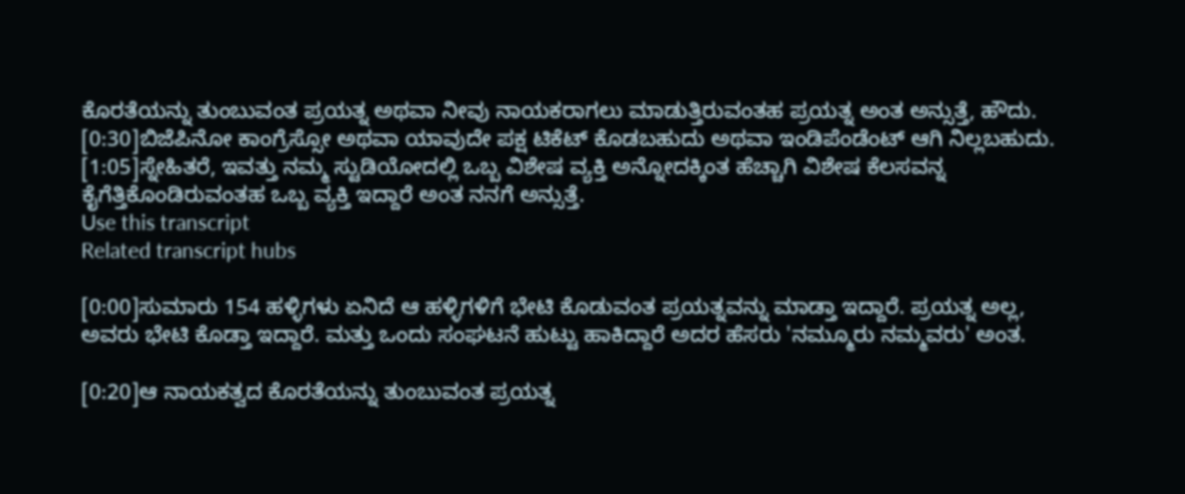ಕೊರತೆಯನ್ನು ತುಂಬುವಂತ ಪ್ರಯತ್ನ ಅಥವಾ ನೀವು ನಾಯಕರಾಗಲು ಮಾಡುತ್ತಿರುವಂತಹ ಪ್ರಯತ್ನ ಅಂತ ಅನ್ಸುತ್ತೆ, ಹೌದು.
[0:30]ಬಿಜೆಪಿನೋ ಕಾಂಗ್ರೆಸ್ಸೋ ಅಥವಾ ಯಾವುದೇ ಪಕ್ಷ ಟಿಕೆಟ್ ಕೊಡಬಹುದು ಅಥವಾ ಇಂಡಿಪೆಂಡೆಂಟ್ ಆಗಿ ನಿಲ್ಲಬಹುದು.
[1:05]ಸ್ನೇಹಿತರೆ, ಇವತ್ತು ನಮ್ಮ ಸ್ಟುಡಿಯೋದಲ್ಲಿ ಒಬ್ಬ ವಿಶೇಷ ವ್ಯಕ್ತಿ ಅನ್ನೋದಕ್ಕಿಂತ ಹೆಚ್ಚಾಗಿ ವಿಶೇಷ ಕೆಲಸವನ್ನ ಕೈಗೆತ್ತಿಕೊಂಡಿರುವಂತಹ ಒಬ್ಬ ವ್ಯಕ್ತಿ ಇದ್ದಾರೆ ಅಂತ ನನಗೆ ಅನ್ಸುತ್ತೆ.
Use this transcript
Related transcript hubs

[0:00]ಸುಮಾರು 154 ಹಳ್ಳಿಗಳು ಏನಿದೆ ಆ ಹಳ್ಳಿಗಳಿಗೆ ಭೇಟಿ ಕೊಡುವಂತ ಪ್ರಯತ್ನವನ್ನು ಮಾಡ್ತಾ ಇದ್ದಾರೆ. ಪ್ರಯತ್ನ ಅಲ್ಲ, ಅವರು ಭೇಟಿ ಕೊಡ್ತಾ ಇದ್ದಾರೆ. ಮತ್ತು ಒಂದು ಸಂಘಟನೆ ಹುಟ್ಟು ಹಾಕಿದ್ದಾರೆ ಅದರ ಹೆಸರು 'ನಮ್ಮೂರು ನಮ್ಮವರು' ಅಂತ.

[0:20]ಆ ನಾಯಕತ್ವದ ಕೊರತೆಯನ್ನು ತುಂಬುವಂತ ಪ್ರಯತ್ನ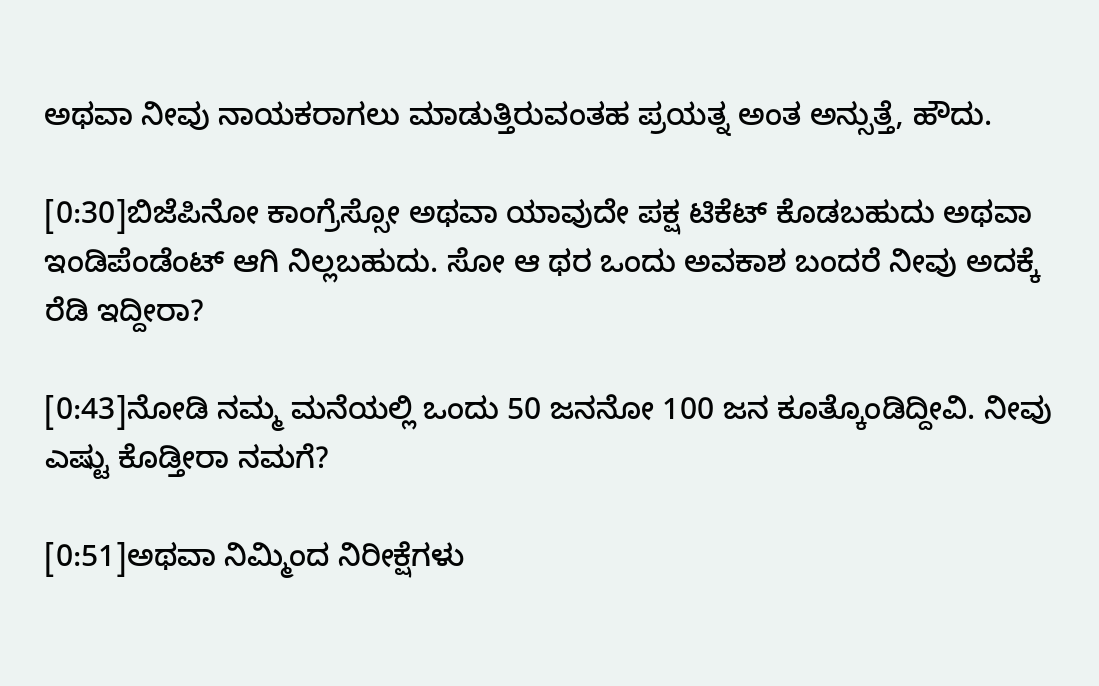ಅಥವಾ ನೀವು ನಾಯಕರಾಗಲು ಮಾಡುತ್ತಿರುವಂತಹ ಪ್ರಯತ್ನ ಅಂತ ಅನ್ಸುತ್ತೆ, ಹೌದು.

[0:30]ಬಿಜೆಪಿನೋ ಕಾಂಗ್ರೆಸ್ಸೋ ಅಥವಾ ಯಾವುದೇ ಪಕ್ಷ ಟಿಕೆಟ್ ಕೊಡಬಹುದು ಅಥವಾ ಇಂಡಿಪೆಂಡೆಂಟ್ ಆಗಿ ನಿಲ್ಲಬಹುದು. ಸೋ ಆ ಥರ ಒಂದು ಅವಕಾಶ ಬಂದರೆ ನೀವು ಅದಕ್ಕೆ ರೆಡಿ ಇದ್ದೀರಾ?

[0:43]ನೋಡಿ ನಮ್ಮ ಮನೆಯಲ್ಲಿ ಒಂದು 50 ಜನನೋ 100 ಜನ ಕೂತ್ಕೊಂಡಿದ್ದೀವಿ. ನೀವು ಎಷ್ಟು ಕೊಡ್ತೀರಾ ನಮಗೆ?

[0:51]ಅಥವಾ ನಿಮ್ಮಿಂದ ನಿರೀಕ್ಷೆಗಳು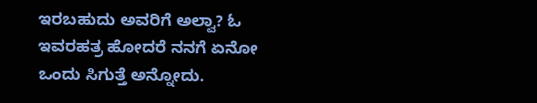ಇರಬಹುದು ಅವರಿಗೆ ಅಲ್ವಾ? ಓ ಇವರಹತ್ರ ಹೋದರೆ ನನಗೆ ಏನೋ ಒಂದು ಸಿಗುತ್ತೆ ಅನ್ನೋದು.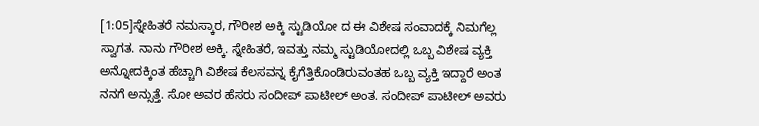[1:05]ಸ್ನೇಹಿತರೆ ನಮಸ್ಕಾರ, ಗೌರೀಶ ಅಕ್ಕಿ ಸ್ಟುಡಿಯೋ ದ ಈ ವಿಶೇಷ ಸಂವಾದಕ್ಕೆ ನಿಮಗೆಲ್ಲ ಸ್ವಾಗತ. ನಾನು ಗೌರೀಶ ಅಕ್ಕಿ. ಸ್ನೇಹಿತರೆ, ಇವತ್ತು ನಮ್ಮ ಸ್ಟುಡಿಯೋದಲ್ಲಿ ಒಬ್ಬ ವಿಶೇಷ ವ್ಯಕ್ತಿ ಅನ್ನೋದಕ್ಕಿಂತ ಹೆಚ್ಚಾಗಿ ವಿಶೇಷ ಕೆಲಸವನ್ನ ಕೈಗೆತ್ತಿಕೊಂಡಿರುವಂತಹ ಒಬ್ಬ ವ್ಯಕ್ತಿ ಇದ್ದಾರೆ ಅಂತ ನನಗೆ ಅನ್ಸುತ್ತೆ. ಸೋ ಅವರ ಹೆಸರು ಸಂದೀಪ್ ಪಾಟೀಲ್ ಅಂತ. ಸಂದೀಪ್ ಪಾಟೀಲ್ ಅವರು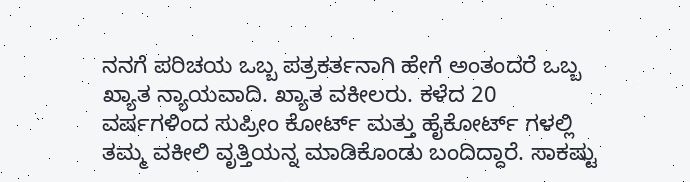ನನಗೆ ಪರಿಚಯ ಒಬ್ಬ ಪತ್ರಕರ್ತನಾಗಿ ಹೇಗೆ ಅಂತಂದರೆ ಒಬ್ಬ ಖ್ಯಾತ ನ್ಯಾಯವಾದಿ. ಖ್ಯಾತ ವಕೀಲರು. ಕಳೆದ 20 ವರ್ಷಗಳಿಂದ ಸುಪ್ರೀಂ ಕೋರ್ಟ್ ಮತ್ತು ಹೈಕೋರ್ಟ್ ಗಳಲ್ಲಿ ತಮ್ಮ ವಕೀಲಿ ವೃತ್ತಿಯನ್ನ ಮಾಡಿಕೊಂಡು ಬಂದಿದ್ದಾರೆ. ಸಾಕಷ್ಟು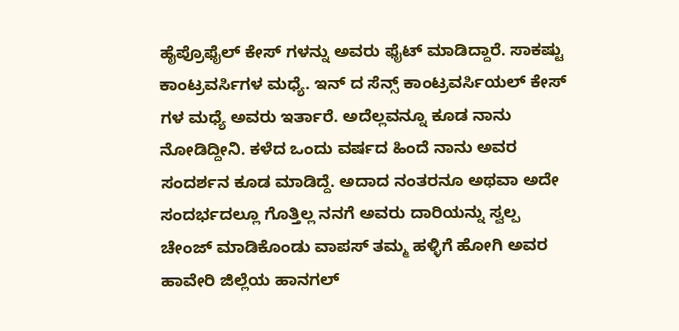ಹೈಪ್ರೊಫೈಲ್ ಕೇಸ್ ಗಳನ್ನು ಅವರು ಫೈಟ್ ಮಾಡಿದ್ದಾರೆ. ಸಾಕಷ್ಟು ಕಾಂಟ್ರವರ್ಸಿಗಳ ಮಧ್ಯೆ. ಇನ್ ದ ಸೆನ್ಸ್ ಕಾಂಟ್ರವರ್ಸಿಯಲ್ ಕೇಸ್ ಗಳ ಮಧ್ಯೆ ಅವರು ಇರ್ತಾರೆ. ಅದೆಲ್ಲವನ್ನೂ ಕೂಡ ನಾನು ನೋಡಿದ್ದೀನಿ. ಕಳೆದ ಒಂದು ವರ್ಷದ ಹಿಂದೆ ನಾನು ಅವರ ಸಂದರ್ಶನ ಕೂಡ ಮಾಡಿದ್ದೆ. ಅದಾದ ನಂತರನೂ ಅಥವಾ ಅದೇ ಸಂದರ್ಭದಲ್ಲೂ ಗೊತ್ತಿಲ್ಲ ನನಗೆ ಅವರು ದಾರಿಯನ್ನು ಸ್ವಲ್ಪ ಚೇಂಜ್ ಮಾಡಿಕೊಂಡು ವಾಪಸ್ ತಮ್ಮ ಹಳ್ಳಿಗೆ ಹೋಗಿ ಅವರ ಹಾವೇರಿ ಜಿಲ್ಲೆಯ ಹಾನಗಲ್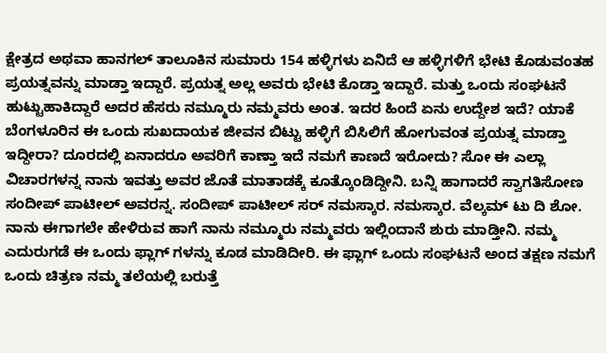ಕ್ಷೇತ್ರದ ಅಥವಾ ಹಾನಗಲ್ ತಾಲೂಕಿನ ಸುಮಾರು 154 ಹಳ್ಳಿಗಳು ಏನಿದೆ ಆ ಹಳ್ಳಿಗಳಿಗೆ ಭೇಟಿ ಕೊಡುವಂತಹ ಪ್ರಯತ್ನವನ್ನು ಮಾಡ್ತಾ ಇದ್ದಾರೆ. ಪ್ರಯತ್ನ ಅಲ್ಲ ಅವರು ಭೇಟಿ ಕೊಡ್ತಾ ಇದ್ದಾರೆ. ಮತ್ತು ಒಂದು ಸಂಘಟನೆ ಹುಟ್ಟುಹಾಕಿದ್ದಾರೆ ಅದರ ಹೆಸರು ನಮ್ಮೂರು ನಮ್ಮವರು ಅಂತ. ಇದರ ಹಿಂದೆ ಏನು ಉದ್ದೇಶ ಇದೆ? ಯಾಕೆ ಬೆಂಗಳೂರಿನ ಈ ಒಂದು ಸುಖದಾಯಕ ಜೀವನ ಬಿಟ್ಟು ಹಳ್ಳಿಗೆ ಬಿಸಿಲಿಗೆ ಹೋಗುವಂತ ಪ್ರಯತ್ನ ಮಾಡ್ತಾ ಇದ್ದೀರಾ? ದೂರದಲ್ಲಿ ಏನಾದರೂ ಅವರಿಗೆ ಕಾಣ್ತಾ ಇದೆ ನಮಗೆ ಕಾಣದೆ ಇರೋದು? ಸೋ ಈ ಎಲ್ಲಾ ವಿಚಾರಗಳನ್ನ ನಾನು ಇವತ್ತು ಅವರ ಜೊತೆ ಮಾತಾಡಕ್ಕೆ ಕೂತ್ಕೊಂಡಿದ್ದೀನಿ. ಬನ್ನಿ ಹಾಗಾದರೆ ಸ್ವಾಗತಿಸೋಣ ಸಂದೀಪ್ ಪಾಟೀಲ್ ಅವರನ್ನ. ಸಂದೀಪ್ ಪಾಟೀಲ್ ಸರ್ ನಮಸ್ಕಾರ. ನಮಸ್ಕಾರ. ವೆಲ್ಕಮ್ ಟು ದಿ ಶೋ. ನಾನು ಈಗಾಗಲೇ ಹೇಳಿರುವ ಹಾಗೆ ನಾನು ನಮ್ಮೂರು ನಮ್ಮವರು ಇಲ್ಲಿಂದಾನೆ ಶುರು ಮಾಡ್ತೀನಿ. ನಮ್ಮ ಎದುರುಗಡೆ ಈ ಒಂದು ಫ್ಲಾಗ್ ಗಳನ್ನು ಕೂಡ ಮಾಡಿದೀರಿ. ಈ ಫ್ಲಾಗ್ ಒಂದು ಸಂಘಟನೆ ಅಂದ ತಕ್ಷಣ ನಮಗೆ ಒಂದು ಚಿತ್ರಣ ನಮ್ಮ ತಲೆಯಲ್ಲಿ ಬರುತ್ತೆ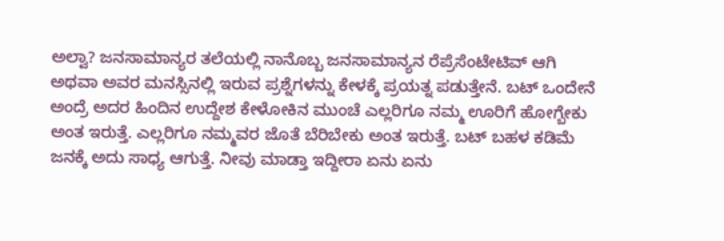ಅಲ್ವಾ? ಜನಸಾಮಾನ್ಯರ ತಲೆಯಲ್ಲಿ ನಾನೊಬ್ಬ ಜನಸಾಮಾನ್ಯನ ರೆಪ್ರೆಸೆಂಟೇಟಿವ್ ಆಗಿ ಅಥವಾ ಅವರ ಮನಸ್ಸಿನಲ್ಲಿ ಇರುವ ಪ್ರಶ್ನೆಗಳನ್ನು ಕೇಳಕ್ಕೆ ಪ್ರಯತ್ನ ಪಡುತ್ತೇನೆ. ಬಟ್ ಒಂದೇನೆ ಅಂದ್ರೆ ಅದರ ಹಿಂದಿನ ಉದ್ದೇಶ ಕೇಳೋಕಿನ ಮುಂಚೆ ಎಲ್ಲರಿಗೂ ನಮ್ಮ ಊರಿಗೆ ಹೋಗ್ಬೇಕು ಅಂತ ಇರುತ್ತೆ. ಎಲ್ಲರಿಗೂ ನಮ್ಮವರ ಜೊತೆ ಬೆರಿಬೇಕು ಅಂತ ಇರುತ್ತೆ. ಬಟ್ ಬಹಳ ಕಡಿಮೆ ಜನಕ್ಕೆ ಅದು ಸಾಧ್ಯ ಆಗುತ್ತೆ. ನೀವು ಮಾಡ್ತಾ ಇದ್ದೀರಾ ಏನು ಏನು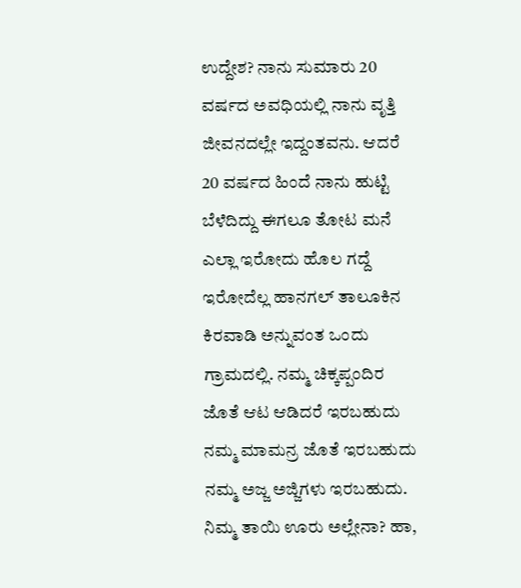ಉದ್ದೇಶ? ನಾನು ಸುಮಾರು 20 ವರ್ಷದ ಅವಧಿಯಲ್ಲಿ ನಾನು ವೃತ್ತಿ ಜೀವನದಲ್ಲೇ ಇದ್ದಂತವನು. ಆದರೆ 20 ವರ್ಷದ ಹಿಂದೆ ನಾನು ಹುಟ್ಟಿ ಬೆಳೆದಿದ್ದು ಈಗಲೂ ತೋಟ ಮನೆ ಎಲ್ಲಾ ಇರೋದು ಹೊಲ ಗದ್ದೆ ಇರೋದೆಲ್ಲ ಹಾನಗಲ್ ತಾಲೂಕಿನ ಕಿರವಾಡಿ ಅನ್ನುವಂತ ಒಂದು ಗ್ರಾಮದಲ್ಲಿ. ನಮ್ಮ ಚಿಕ್ಕಪ್ಪಂದಿರ ಜೊತೆ ಆಟ ಆಡಿದರೆ ಇರಬಹುದು ನಮ್ಮ ಮಾಮನ್ರ ಜೊತೆ ಇರಬಹುದು ನಮ್ಮ ಅಜ್ಜ ಅಜ್ಜಿಗಳು ಇರಬಹುದು. ನಿಮ್ಮ ತಾಯಿ ಊರು ಅಲ್ಲೇನಾ? ಹಾ,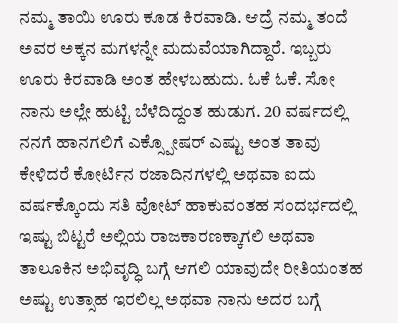ನಮ್ಮ ತಾಯಿ ಊರು ಕೂಡ ಕಿರವಾಡಿ. ಆದ್ರೆ ನಮ್ಮ ತಂದೆ ಅವರ ಅಕ್ಕನ ಮಗಳನ್ನೇ ಮದುವೆಯಾಗಿದ್ದಾರೆ. ಇಬ್ಬರು ಊರು ಕಿರವಾಡಿ ಅಂತ ಹೇಳಬಹುದು. ಓಕೆ ಓಕೆ. ಸೋ ನಾನು ಅಲ್ಲೇ ಹುಟ್ಟಿ ಬೆಳೆದಿದ್ದಂತ ಹುಡುಗ. 20 ವರ್ಷದಲ್ಲಿ ನನಗೆ ಹಾನಗಲಿಗೆ ಎಕ್ಸ್ಪೋಷರ್ ಎಷ್ಟು ಅಂತ ತಾವು ಕೇಳಿದರೆ ಕೋರ್ಟಿನ ರಜಾದಿನಗಳಲ್ಲಿ ಅಥವಾ ಐದು ವರ್ಷಕ್ಕೊಂದು ಸತಿ ವೋಟ್ ಹಾಕುವಂತಹ ಸಂದರ್ಭದಲ್ಲಿ ಇಷ್ಟು ಬಿಟ್ಟರೆ ಅಲ್ಲಿಯ ರಾಜಕಾರಣಕ್ಕಾಗಲಿ ಅಥವಾ ತಾಲೂಕಿನ ಅಭಿವೃದ್ಧಿ ಬಗ್ಗೆ ಆಗಲಿ ಯಾವುದೇ ರೀತಿಯಂತಹ ಅಷ್ಟು ಉತ್ಸಾಹ ಇರಲಿಲ್ಲ ಅಥವಾ ನಾನು ಅದರ ಬಗ್ಗೆ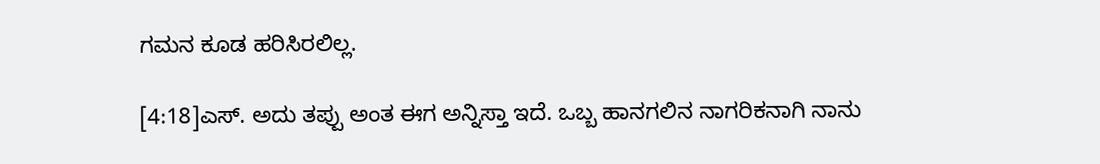ಗಮನ ಕೂಡ ಹರಿಸಿರಲಿಲ್ಲ.

[4:18]ಎಸ್. ಅದು ತಪ್ಪು ಅಂತ ಈಗ ಅನ್ನಿಸ್ತಾ ಇದೆ. ಒಬ್ಬ ಹಾನಗಲಿನ ನಾಗರಿಕನಾಗಿ ನಾನು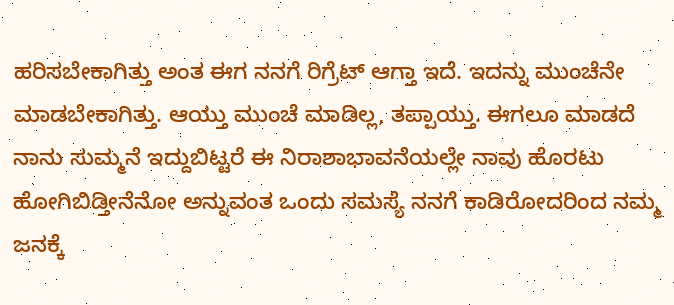ಹರಿಸಬೇಕಾಗಿತ್ತು ಅಂತ ಈಗ ನನಗೆ ರಿಗ್ರೆಟ್ ಆಗ್ತಾ ಇದೆ. ಇದನ್ನು ಮುಂಚೆನೇ ಮಾಡಬೇಕಾಗಿತ್ತು. ಆಯ್ತು ಮುಂಚೆ ಮಾಡಿಲ್ಲ, ತಪ್ಪಾಯ್ತು. ಈಗಲೂ ಮಾಡದೆ ನಾನು ಸುಮ್ಮನೆ ಇದ್ದುಬಿಟ್ಟರೆ ಈ ನಿರಾಶಾಭಾವನೆಯಲ್ಲೇ ನಾವು ಹೊರಟು ಹೋಗಿಬಿಡ್ತೀನೆನೋ ಅನ್ನುವಂತ ಒಂದು ಸಮಸ್ಯೆ ನನಗೆ ಕಾಡಿರೋದರಿಂದ ನಮ್ಮ ಜನಕ್ಕೆ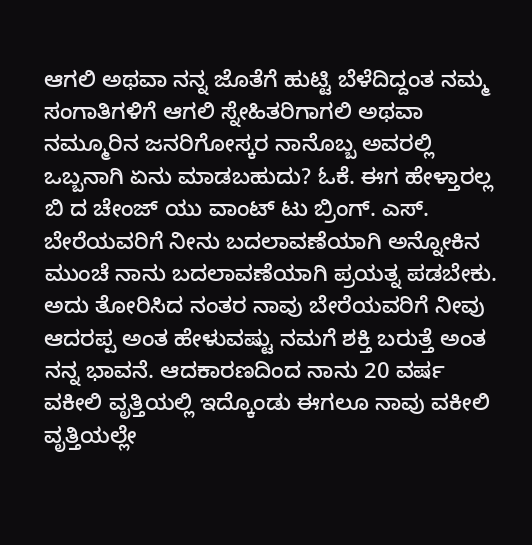ಆಗಲಿ ಅಥವಾ ನನ್ನ ಜೊತೆಗೆ ಹುಟ್ಟಿ ಬೆಳೆದಿದ್ದಂತ ನಮ್ಮ ಸಂಗಾತಿಗಳಿಗೆ ಆಗಲಿ ಸ್ನೇಹಿತರಿಗಾಗಲಿ ಅಥವಾ ನಮ್ಮೂರಿನ ಜನರಿಗೋಸ್ಕರ ನಾನೊಬ್ಬ ಅವರಲ್ಲಿ ಒಬ್ಬನಾಗಿ ಏನು ಮಾಡಬಹುದು? ಓಕೆ. ಈಗ ಹೇಳ್ತಾರಲ್ಲ ಬಿ ದ ಚೇಂಜ್ ಯು ವಾಂಟ್ ಟು ಬ್ರಿಂಗ್. ಎಸ್. ಬೇರೆಯವರಿಗೆ ನೀನು ಬದಲಾವಣೆಯಾಗಿ ಅನ್ನೋಕಿನ ಮುಂಚೆ ನಾನು ಬದಲಾವಣೆಯಾಗಿ ಪ್ರಯತ್ನ ಪಡಬೇಕು. ಅದು ತೋರಿಸಿದ ನಂತರ ನಾವು ಬೇರೆಯವರಿಗೆ ನೀವು ಆದರಪ್ಪ ಅಂತ ಹೇಳುವಷ್ಟು ನಮಗೆ ಶಕ್ತಿ ಬರುತ್ತೆ ಅಂತ ನನ್ನ ಭಾವನೆ. ಆದಕಾರಣದಿಂದ ನಾನು 20 ವರ್ಷ ವಕೀಲಿ ವೃತ್ತಿಯಲ್ಲಿ ಇದ್ಕೊಂಡು ಈಗಲೂ ನಾವು ವಕೀಲಿ ವೃತ್ತಿಯಲ್ಲೇ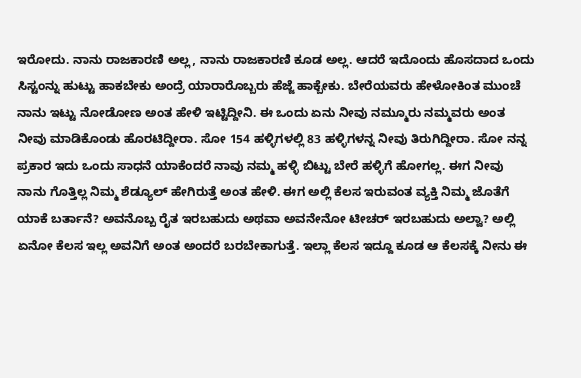ಇರೋದು. ನಾನು ರಾಜಕಾರಣಿ ಅಲ್ಲ, ನಾನು ರಾಜಕಾರಣಿ ಕೂಡ ಅಲ್ಲ. ಆದರೆ ಇದೊಂದು ಹೊಸದಾದ ಒಂದು ಸಿಸ್ಟಂನ್ನು ಹುಟ್ಟು ಹಾಕಬೇಕು ಅಂದ್ರೆ ಯಾರಾರೊಬ್ಬರು ಹೆಜ್ಜೆ ಹಾಕ್ಬೇಕು. ಬೇರೆಯವರು ಹೇಳೋಕಿಂತ ಮುಂಚೆ ನಾನು ಇಟ್ಟು ನೋಡೋಣ ಅಂತ ಹೇಳಿ ಇಟ್ಟಿದ್ದೀನಿ. ಈ ಒಂದು ಏನು ನೀವು ನಮ್ಮೂರು ನಮ್ಮವರು ಅಂತ ನೀವು ಮಾಡಿಕೊಂಡು ಹೊರಟಿದ್ದೀರಾ. ಸೋ 154 ಹಳ್ಳಿಗಳಲ್ಲಿ 83 ಹಳ್ಳಿಗಳನ್ನ ನೀವು ತಿರುಗಿದ್ದೀರಾ. ಸೋ ನನ್ನ ಪ್ರಕಾರ ಇದು ಒಂದು ಸಾಧನೆ ಯಾಕೆಂದರೆ ನಾವು ನಮ್ಮ ಹಳ್ಳಿ ಬಿಟ್ಟು ಬೇರೆ ಹಳ್ಳಿಗೆ ಹೋಗಲ್ಲ. ಈಗ ನೀವು ನಾನು ಗೊತ್ತಿಲ್ಲ ನಿಮ್ಮ ಶೆಡ್ಯೂಲ್ ಹೇಗಿರುತ್ತೆ ಅಂತ ಹೇಳಿ. ಈಗ ಅಲ್ಲಿ ಕೆಲಸ ಇರುವಂತ ವ್ಯಕ್ತಿ ನಿಮ್ಮ ಜೊತೆಗೆ ಯಾಕೆ ಬರ್ತಾನೆ? ಅವನೊಬ್ಬ ರೈತ ಇರಬಹುದು ಅಥವಾ ಅವನೇನೋ ಟೀಚರ್ ಇರಬಹುದು ಅಲ್ವಾ? ಅಲ್ಲಿ ಏನೋ ಕೆಲಸ ಇಲ್ಲ ಅವನಿಗೆ ಅಂತ ಅಂದರೆ ಬರಬೇಕಾಗುತ್ತೆ. ಇಲ್ಲಾ ಕೆಲಸ ಇದ್ದೂ ಕೂಡ ಆ ಕೆಲಸಕ್ಕೆ ನೀನು ಈ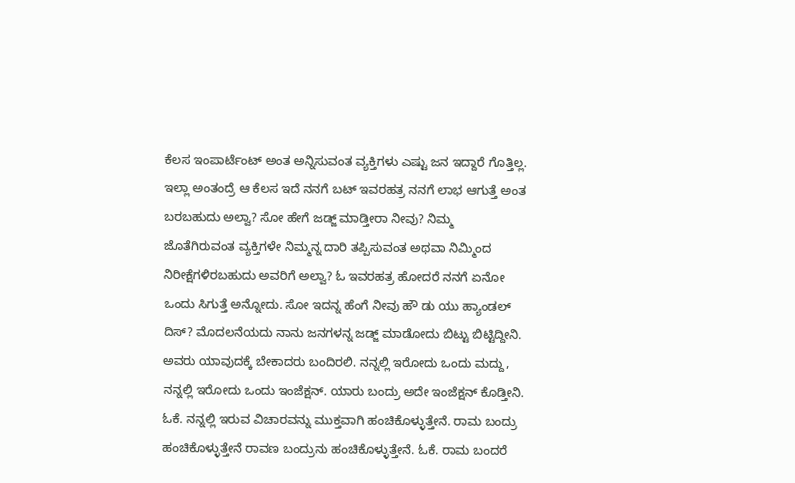ಕೆಲಸ ಇಂಪಾರ್ಟೆಂಟ್ ಅಂತ ಅನ್ನಿಸುವಂತ ವ್ಯಕ್ತಿಗಳು ಎಷ್ಟು ಜನ ಇದ್ದಾರೆ ಗೊತ್ತಿಲ್ಲ. ಇಲ್ಲಾ ಅಂತಂದ್ರೆ ಆ ಕೆಲಸ ಇದೆ ನನಗೆ ಬಟ್ ಇವರಹತ್ರ ನನಗೆ ಲಾಭ ಆಗುತ್ತೆ ಅಂತ ಬರಬಹುದು ಅಲ್ವಾ? ಸೋ ಹೇಗೆ ಜಡ್ಜ್ ಮಾಡ್ತೀರಾ ನೀವು? ನಿಮ್ಮ ಜೊತೆಗಿರುವಂತ ವ್ಯಕ್ತಿಗಳೇ ನಿಮ್ಮನ್ನ ದಾರಿ ತಪ್ಪಿಸುವಂತ ಅಥವಾ ನಿಮ್ಮಿಂದ ನಿರೀಕ್ಷೆಗಳಿರಬಹುದು ಅವರಿಗೆ ಅಲ್ವಾ? ಓ ಇವರಹತ್ರ ಹೋದರೆ ನನಗೆ ಏನೋ ಒಂದು ಸಿಗುತ್ತೆ ಅನ್ನೋದು. ಸೋ ಇದನ್ನ ಹೆಂಗೆ ನೀವು ಹೌ ಡು ಯು ಹ್ಯಾಂಡಲ್ ದಿಸ್? ಮೊದಲನೆಯದು ನಾನು ಜನಗಳನ್ನ ಜಡ್ಜ್ ಮಾಡೋದು ಬಿಟ್ಟು ಬಿಟ್ಟಿದ್ದೀನಿ. ಅವರು ಯಾವುದಕ್ಕೆ ಬೇಕಾದರು ಬಂದಿರಲಿ. ನನ್ನಲ್ಲಿ ಇರೋದು ಒಂದು ಮದ್ದು, ನನ್ನಲ್ಲಿ ಇರೋದು ಒಂದು ಇಂಜೆಕ್ಷನ್. ಯಾರು ಬಂದ್ರು ಅದೇ ಇಂಜೆಕ್ಷನ್ ಕೊಡ್ತೀನಿ. ಓಕೆ. ನನ್ನಲ್ಲಿ ಇರುವ ವಿಚಾರವನ್ನು ಮುಕ್ತವಾಗಿ ಹಂಚಿಕೊಳ್ಳುತ್ತೇನೆ. ರಾಮ ಬಂದ್ರು ಹಂಚಿಕೊಳ್ಳುತ್ತೇನೆ ರಾವಣ ಬಂದ್ರುನು ಹಂಚಿಕೊಳ್ಳುತ್ತೇನೆ. ಓಕೆ. ರಾಮ ಬಂದರೆ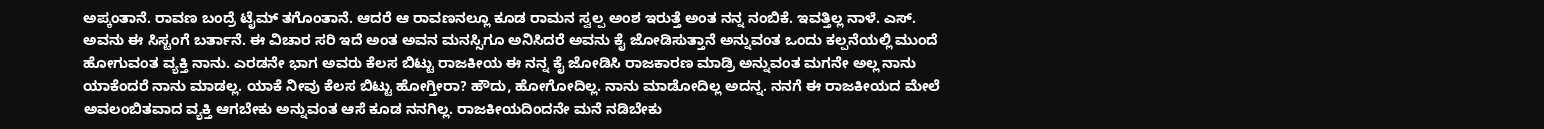ಅಪ್ಕಂತಾನೆ. ರಾವಣ ಬಂದ್ರೆ ಟೈಮ್ ತಗೊಂತಾನೆ. ಆದರೆ ಆ ರಾವಣನಲ್ಲೂ ಕೂಡ ರಾಮನ ಸ್ವಲ್ಪ ಅಂಶ ಇರುತ್ತೆ ಅಂತ ನನ್ನ ನಂಬಿಕೆ. ಇವತ್ತಿಲ್ಲ ನಾಳೆ. ಎಸ್. ಅವನು ಈ ಸಿಸ್ಟಂಗೆ ಬರ್ತಾನೆ. ಈ ವಿಚಾರ ಸರಿ ಇದೆ ಅಂತ ಅವನ ಮನಸ್ಸಿಗೂ ಅನಿಸಿದರೆ ಅವನು ಕೈ ಜೋಡಿಸುತ್ತಾನೆ ಅನ್ನುವಂತ ಒಂದು ಕಲ್ಪನೆಯಲ್ಲಿ ಮುಂದೆ ಹೋಗುವಂತ ವ್ಯಕ್ತಿ ನಾನು. ಎರಡನೇ ಭಾಗ ಅವರು ಕೆಲಸ ಬಿಟ್ಟು ರಾಜಕೀಯ ಈ ನನ್ನ ಕೈ ಜೋಡಿಸಿ ರಾಜಕಾರಣ ಮಾಡ್ರಿ ಅನ್ನುವಂತ ಮಗನೇ ಅಲ್ಲ ನಾನು ಯಾಕೆಂದರೆ ನಾನು ಮಾಡಲ್ಲ. ಯಾಕೆ ನೀವು ಕೆಲಸ ಬಿಟ್ಟು ಹೋಗ್ತೀರಾ? ಹೌದು, ಹೋಗೋದಿಲ್ಲ. ನಾನು ಮಾಡೋದಿಲ್ಲ ಅದನ್ನ. ನನಗೆ ಈ ರಾಜಕೀಯದ ಮೇಲೆ ಅವಲಂಬಿತವಾದ ವ್ಯಕ್ತಿ ಆಗಬೇಕು ಅನ್ನುವಂತ ಆಸೆ ಕೂಡ ನನಗಿಲ್ಲ. ರಾಜಕೀಯದಿಂದನೇ ಮನೆ ನಡಿಬೇಕು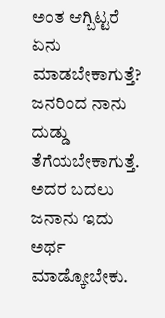ಅಂತ ಆಗ್ಬಿಟ್ಟರೆ ಏನು ಮಾಡಬೇಕಾಗುತ್ತೆ? ಜನರಿಂದ ನಾನು ದುಡ್ಡು ತೆಗೆಯಬೇಕಾಗುತ್ತೆ. ಅದರ ಬದಲು ಜನಾನು ಇದು ಅರ್ಥ ಮಾಡ್ಕೋಬೇಕು.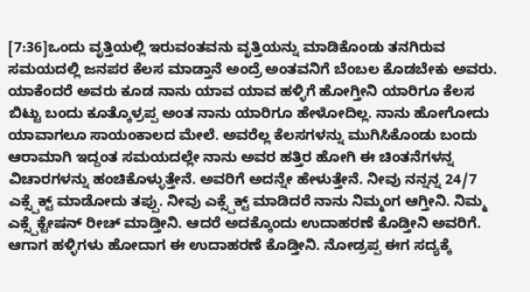[7:36]ಒಂದು ವೃತ್ತಿಯಲ್ಲಿ ಇರುವಂತವನು ವೃತ್ತಿಯನ್ನು ಮಾಡಿಕೊಂಡು ತನಗಿರುವ ಸಮಯದಲ್ಲಿ ಜನಪರ ಕೆಲಸ ಮಾಡ್ತಾನೆ ಅಂದ್ರೆ ಅಂತವನಿಗೆ ಬೆಂಬಲ ಕೊಡಬೇಕು ಅವರು. ಯಾಕೆಂದರೆ ಅವರು ಕೂಡ ನಾನು ಯಾವ ಯಾವ ಹಳ್ಳಿಗೆ ಹೋಗ್ತೀನಿ ಯಾರಿಗೂ ಕೆಲಸ ಬಿಟ್ಟು ಬಂದು ಕೂತ್ಕೊಳ್ರಪ್ಪ ಅಂತ ನಾನು ಯಾರಿಗೂ ಹೇಳೋದಿಲ್ಲ. ನಾನು ಹೋಗೋದು ಯಾವಾಗಲೂ ಸಾಯಂಕಾಲದ ಮೇಲೆ. ಅವರೆಲ್ಲ ಕೆಲಸಗಳನ್ನು ಮುಗಿಸಿಕೊಂಡು ಬಂದು ಆರಾಮಾಗಿ ಇದ್ದಂತ ಸಮಯದಲ್ಲೇ ನಾನು ಅವರ ಹತ್ತಿರ ಹೋಗಿ ಈ ಚಿಂತನೆಗಳನ್ನ ವಿಚಾರಗಳನ್ನು ಹಂಚಿಕೊಳ್ಳುತ್ತೇನೆ. ಅವರಿಗೆ ಅದನ್ನೇ ಹೇಳುತ್ತೇನೆ. ನೀವು ನನ್ನನ್ನ 24/7 ಎಕ್ಸ್ಪೆಕ್ಟ್ ಮಾಡೋದು ತಪ್ಪು. ನೀವು ಎಕ್ಸ್ಪೆಕ್ಟ್ ಮಾಡಿದರೆ ನಾನು ನಿಮ್ಮಂಗ ಆಗ್ತೀನಿ. ನಿಮ್ಮ ಎಕ್ಸ್ಪೆಕ್ಟೇಷನ್ ರೀಚ್ ಮಾಡ್ತೀನಿ. ಆದರೆ ಅದಕ್ಕೊಂದು ಉದಾಹರಣೆ ಕೊಡ್ತೀನಿ ಅವರಿಗೆ. ಆಗಾಗ ಹಳ್ಳಿಗಳು ಹೋದಾಗ ಈ ಉದಾಹರಣೆ ಕೊಡ್ತೀನಿ. ನೋಡ್ರಪ್ಪ ಈಗ ಸದ್ಯಕ್ಕೆ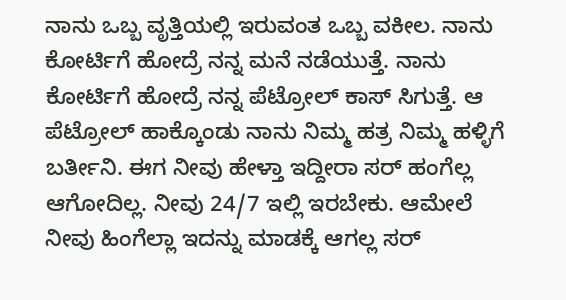ನಾನು ಒಬ್ಬ ವೃತ್ತಿಯಲ್ಲಿ ಇರುವಂತ ಒಬ್ಬ ವಕೀಲ. ನಾನು ಕೋರ್ಟಿಗೆ ಹೋದ್ರೆ ನನ್ನ ಮನೆ ನಡೆಯುತ್ತೆ. ನಾನು ಕೋರ್ಟಿಗೆ ಹೋದ್ರೆ ನನ್ನ ಪೆಟ್ರೋಲ್ ಕಾಸ್ ಸಿಗುತ್ತೆ. ಆ ಪೆಟ್ರೋಲ್ ಹಾಕ್ಕೊಂಡು ನಾನು ನಿಮ್ಮ ಹತ್ರ ನಿಮ್ಮ ಹಳ್ಳಿಗೆ ಬರ್ತೀನಿ. ಈಗ ನೀವು ಹೇಳ್ತಾ ಇದ್ದೀರಾ ಸರ್ ಹಂಗೆಲ್ಲ ಆಗೋದಿಲ್ಲ. ನೀವು 24/7 ಇಲ್ಲಿ ಇರಬೇಕು. ಆಮೇಲೆ ನೀವು ಹಿಂಗೆಲ್ಲಾ ಇದನ್ನು ಮಾಡಕ್ಕೆ ಆಗಲ್ಲ ಸರ್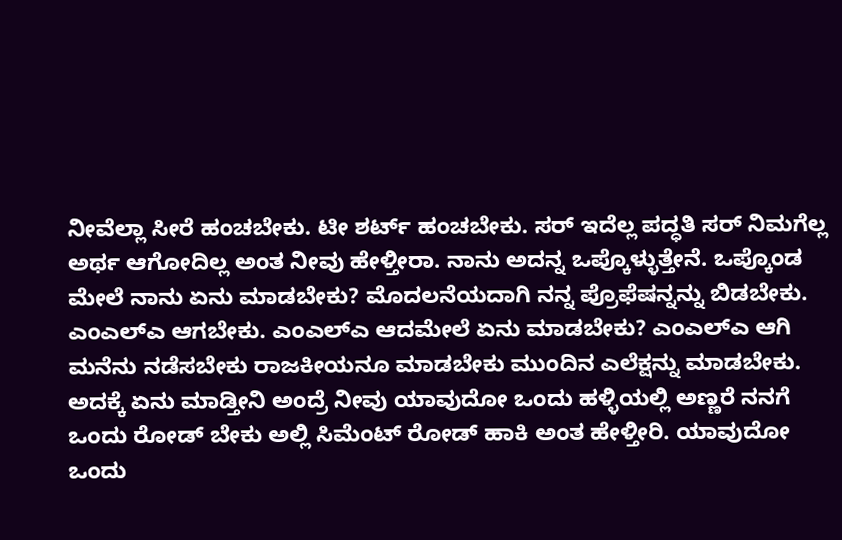ನೀವೆಲ್ಲಾ ಸೀರೆ ಹಂಚಬೇಕು. ಟೀ ಶರ್ಟ್ ಹಂಚಬೇಕು. ಸರ್ ಇದೆಲ್ಲ ಪದ್ಧತಿ ಸರ್ ನಿಮಗೆಲ್ಲ ಅರ್ಥ ಆಗೋದಿಲ್ಲ ಅಂತ ನೀವು ಹೇಳ್ತೀರಾ. ನಾನು ಅದನ್ನ ಒಪ್ಕೊಳ್ಳುತ್ತೇನೆ. ಒಪ್ಕೊಂಡ ಮೇಲೆ ನಾನು ಏನು ಮಾಡಬೇಕು? ಮೊದಲನೆಯದಾಗಿ ನನ್ನ ಪ್ರೊಫೆಷನ್ನನ್ನು ಬಿಡಬೇಕು. ಎಂಎಲ್ಎ ಆಗಬೇಕು. ಎಂಎಲ್ಎ ಆದಮೇಲೆ ಏನು ಮಾಡಬೇಕು? ಎಂಎಲ್ಎ ಆಗಿ ಮನೆನು ನಡೆಸಬೇಕು ರಾಜಕೀಯನೂ ಮಾಡಬೇಕು ಮುಂದಿನ ಎಲೆಕ್ಷನ್ನು ಮಾಡಬೇಕು. ಅದಕ್ಕೆ ಏನು ಮಾಡ್ತೀನಿ ಅಂದ್ರೆ ನೀವು ಯಾವುದೋ ಒಂದು ಹಳ್ಳಿಯಲ್ಲಿ ಅಣ್ಣರೆ ನನಗೆ ಒಂದು ರೋಡ್ ಬೇಕು ಅಲ್ಲಿ ಸಿಮೆಂಟ್ ರೋಡ್ ಹಾಕಿ ಅಂತ ಹೇಳ್ತೀರಿ. ಯಾವುದೋ ಒಂದು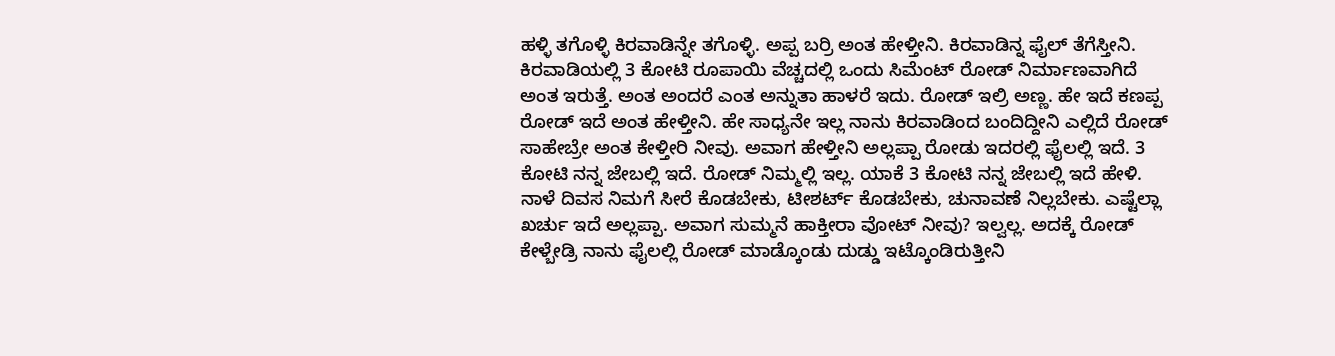ಹಳ್ಳಿ ತಗೊಳ್ಳಿ ಕಿರವಾಡಿನ್ನೇ ತಗೊಳ್ಳಿ. ಅಪ್ಪ ಬರ್ರಿ ಅಂತ ಹೇಳ್ತೀನಿ. ಕಿರವಾಡಿನ್ನ ಫೈಲ್ ತೆಗೆಸ್ತೀನಿ. ಕಿರವಾಡಿಯಲ್ಲಿ 3 ಕೋಟಿ ರೂಪಾಯಿ ವೆಚ್ಚದಲ್ಲಿ ಒಂದು ಸಿಮೆಂಟ್ ರೋಡ್ ನಿರ್ಮಾಣವಾಗಿದೆ ಅಂತ ಇರುತ್ತೆ. ಅಂತ ಅಂದರೆ ಎಂತ ಅನ್ನುತಾ ಹಾಳರೆ ಇದು. ರೋಡ್ ಇಲ್ರಿ ಅಣ್ಣ. ಹೇ ಇದೆ ಕಣಪ್ಪ ರೋಡ್ ಇದೆ ಅಂತ ಹೇಳ್ತೀನಿ. ಹೇ ಸಾಧ್ಯನೇ ಇಲ್ಲ ನಾನು ಕಿರವಾಡಿಂದ ಬಂದಿದ್ದೀನಿ ಎಲ್ಲಿದೆ ರೋಡ್ ಸಾಹೇಬ್ರೇ ಅಂತ ಕೇಳ್ತೀರಿ ನೀವು. ಅವಾಗ ಹೇಳ್ತೀನಿ ಅಲ್ಲಪ್ಪಾ ರೋಡು ಇದರಲ್ಲಿ ಫೈಲಲ್ಲಿ ಇದೆ. 3 ಕೋಟಿ ನನ್ನ ಜೇಬಲ್ಲಿ ಇದೆ. ರೋಡ್ ನಿಮ್ಮಲ್ಲಿ ಇಲ್ಲ. ಯಾಕೆ 3 ಕೋಟಿ ನನ್ನ ಜೇಬಲ್ಲಿ ಇದೆ ಹೇಳಿ. ನಾಳೆ ದಿವಸ ನಿಮಗೆ ಸೀರೆ ಕೊಡಬೇಕು, ಟೀಶರ್ಟ್ ಕೊಡಬೇಕು, ಚುನಾವಣೆ ನಿಲ್ಲಬೇಕು. ಎಷ್ಟೆಲ್ಲಾ ಖರ್ಚು ಇದೆ ಅಲ್ಲಪ್ಪಾ. ಅವಾಗ ಸುಮ್ಮನೆ ಹಾಕ್ತೀರಾ ವೋಟ್ ನೀವು? ಇಲ್ವಲ್ಲ. ಅದಕ್ಕೆ ರೋಡ್ ಕೇಳ್ಬೇಡ್ರಿ ನಾನು ಫೈಲಲ್ಲಿ ರೋಡ್ ಮಾಡ್ಕೊಂಡು ದುಡ್ಡು ಇಟ್ಕೊಂಡಿರುತ್ತೀನಿ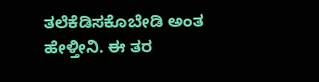ತಲೆಕೆಡಿಸಕೊಬೇಡಿ ಅಂತ ಹೇಳ್ತೀನಿ. ಈ ತರ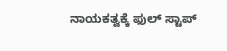ನಾಯಕತ್ವಕ್ಕೆ ಫುಲ್ ಸ್ಟಾಪ್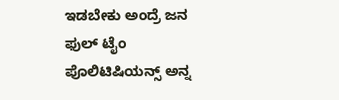ಇಡಬೇಕು ಅಂದ್ರೆ ಜನ ಫುಲ್ ಟೈಂ ಪೊಲಿಟಿಷಿಯನ್ಸ್ ಅನ್ನ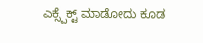ಎಕ್ಸ್ಪೆಕ್ಟ್ ಮಾಡೋದು ಕೂಡ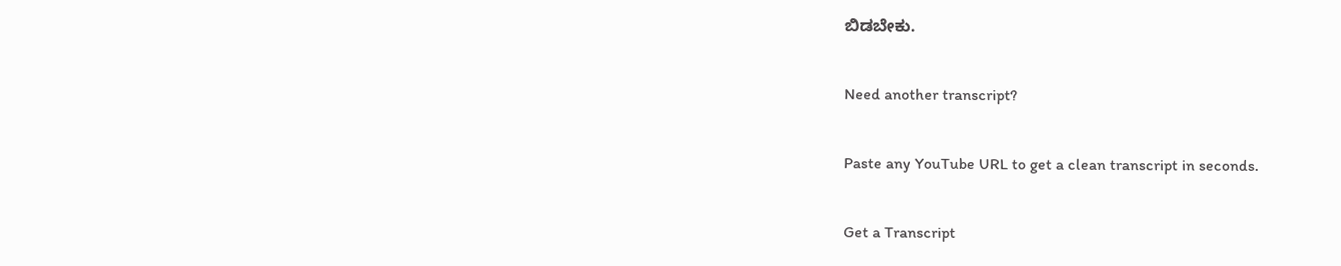ಬಿಡಬೇಕು.

Need another transcript?

Paste any YouTube URL to get a clean transcript in seconds.

Get a Transcript